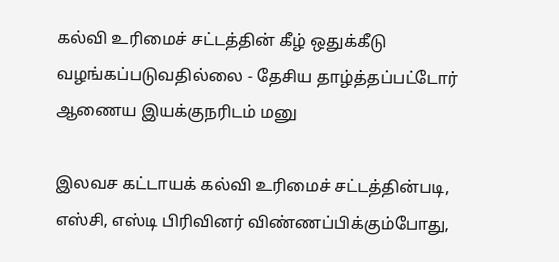கல்வி உரிமைச் சட்டத்தின் கீழ் ஒதுக்கீடு வழங்கப்படுவதில்லை - தேசிய தாழ்த்தப்பட்டோர் ஆணைய இயக்குநரிடம் மனு

இலவச கட்டாயக் கல்வி உரிமைச் சட்டத்தின்படி, எஸ்சி, எஸ்டி பிரிவினர் விண்ணப்பிக்கும்போது,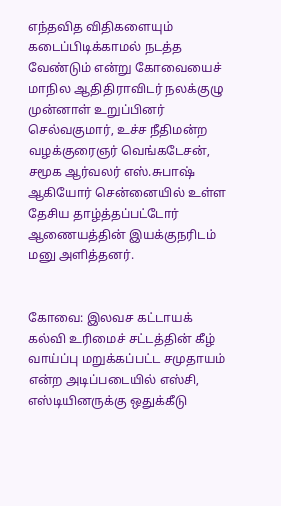எந்தவித விதிகளையும் கடைப்பிடிக்காமல் நடத்த வேண்டும் என்று கோவையைச் மாநில ஆதிதிராவிடர் நலக்குழு முன்னாள் உறுப்பினர் செல்வகுமார், உச்ச நீதிமன்ற வழக்குரைஞர் வெங்கடேசன், சமூக ஆர்வலர் எஸ்.சுபாஷ் ஆகியோர் சென்னையில் உள்ள தேசிய தாழ்த்தப்பட்டோர் ஆணையத்தின் இயக்குநரிடம் மனு அளித்தனர்.


கோவை: இலவச கட்டாயக் கல்வி உரிமைச் சட்டத்தின் கீழ் வாய்ப்பு மறுக்கப்பட்ட சமுதாயம் என்ற அடிப்படையில் எஸ்சி, எஸ்டியினருக்கு ஒதுக்கீடு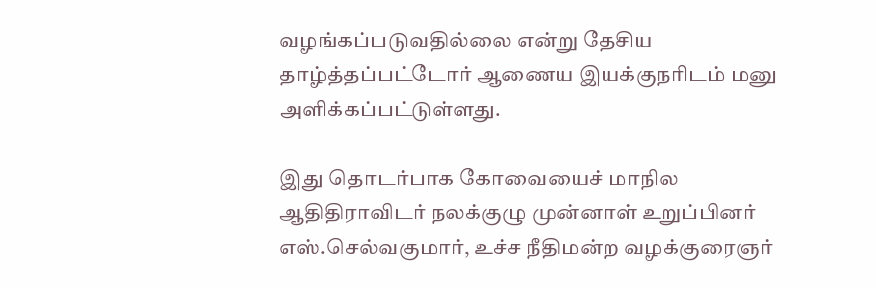வழங்கப்படுவதில்லை என்று தேசிய தாழ்த்தப்பட்டோர் ஆணைய இயக்குநரிடம் மனு அளிக்கப்பட்டுள்ளது.

இது தொடர்பாக கோவையைச் மாநில ஆதிதிராவிடர் நலக்குழு முன்னாள் உறுப்பினர் எஸ்.செல்வகுமார், உச்ச நீதிமன்ற வழக்குரைஞர்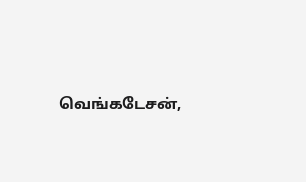வெங்கடேசன்,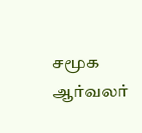சமூக ஆர்வலர்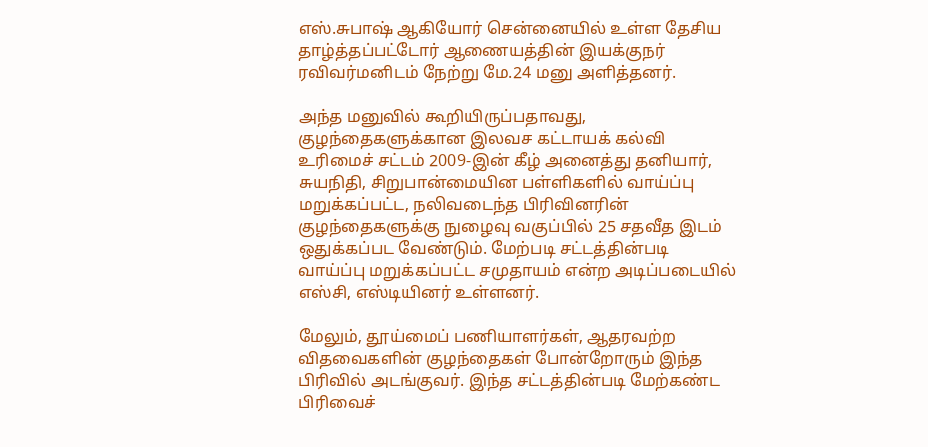எஸ்.சுபாஷ் ஆகியோர் சென்னையில் உள்ள தேசிய தாழ்த்தப்பட்டோர் ஆணையத்தின் இயக்குநர் ரவிவர்மனிடம் நேற்று மே.24 மனு அளித்தனர்.

அந்த மனுவில் கூறியிருப்பதாவது, குழந்தைகளுக்கான இலவச கட்டாயக் கல்வி உரிமைச் சட்டம் 2009-இன் கீழ் அனைத்து தனியார், சுயநிதி, சிறுபான்மையின பள்ளிகளில் வாய்ப்பு மறுக்கப்பட்ட, நலிவடைந்த பிரிவினரின் குழந்தைகளுக்கு நுழைவு வகுப்பில் 25 சதவீத இடம் ஒதுக்கப்பட வேண்டும். மேற்படி சட்டத்தின்படி வாய்ப்பு மறுக்கப்பட்ட சமுதாயம் என்ற அடிப்படையில் எஸ்சி, எஸ்டியினர் உள்ளனர்.

மேலும், தூய்மைப் பணியாளர்கள், ஆதரவற்ற விதவைகளின் குழந்தைகள் போன்றோரும் இந்த பிரிவில் அடங்குவர். இந்த சட்டத்தின்படி மேற்கண்ட பிரிவைச்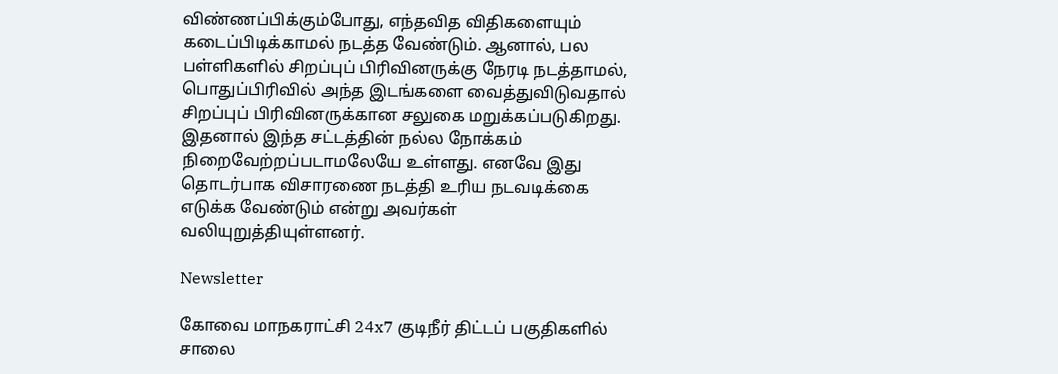விண்ணப்பிக்கும்போது, எந்தவித விதிகளையும் கடைப்பிடிக்காமல் நடத்த வேண்டும். ஆனால், பல பள்ளிகளில் சிறப்புப் பிரிவினருக்கு நேரடி நடத்தாமல், பொதுப்பிரிவில் அந்த இடங்களை வைத்துவிடுவதால் சிறப்புப் பிரிவினருக்கான சலுகை மறுக்கப்படுகிறது. இதனால் இந்த சட்டத்தின் நல்ல நோக்கம் நிறைவேற்றப்படாமலேயே உள்ளது. எனவே இது தொடர்பாக விசாரணை நடத்தி உரிய நடவடிக்கை எடுக்க வேண்டும் என்று அவர்கள் வலியுறுத்தியுள்ளனர்.

Newsletter

கோவை மாநகராட்சி 24x7 குடிநீர் திட்டப் பகுதிகளில் சாலை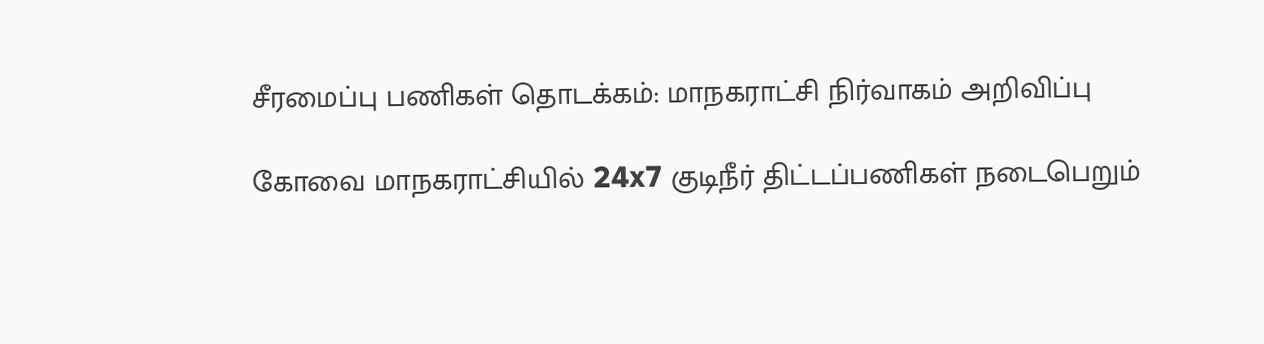சீரமைப்பு பணிகள் தொடக்கம்: மாநகராட்சி நிர்வாகம் அறிவிப்பு

கோவை மாநகராட்சியில் 24x7 குடிநீர் திட்டப்பணிகள் நடைபெறும்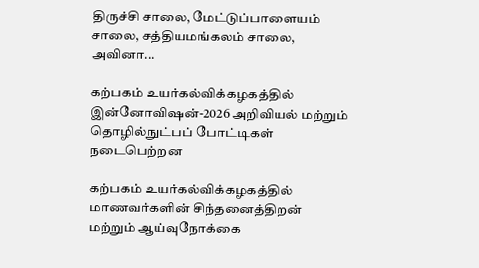திருச்சி சாலை, மேட்டுப்பாளையம் சாலை, சத்தியமங்கலம் சாலை, அவினா...

கற்பகம் உயர்கல்விக்கழகத்தில் இன்னோவிஷன்-2026 அறிவியல் மற்றும் தொழில்நுட்பப் போட்டிகள் நடைபெற்றன

கற்பகம் உயர்கல்விக்கழகத்தில் மாணவர்களின் சிந்தனைத்திறன் மற்றும் ஆய்வுநோக்கை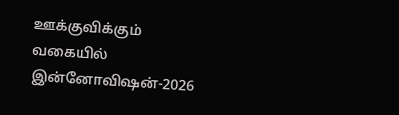ஊக்குவிக்கும் வகையில் இன்னோவிஷன்-2026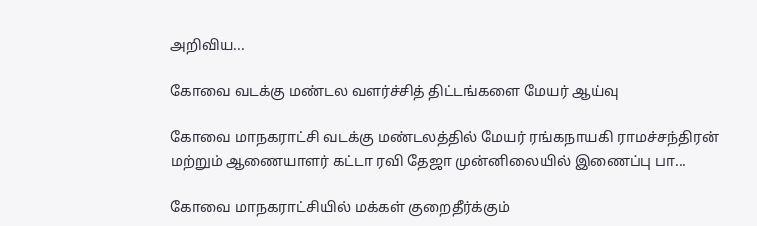அறிவிய...

கோவை வடக்கு மண்டல வளர்ச்சித் திட்டங்களை மேயர் ஆய்வு

கோவை மாநகராட்சி வடக்கு மண்டலத்தில் மேயர் ரங்கநாயகி ராமச்சந்திரன் மற்றும் ஆணையாளர் கட்டா ரவி தேஜா முன்னிலையில் இணைப்பு பா...

கோவை மாநகராட்சியில் மக்கள் குறைதீர்க்கும்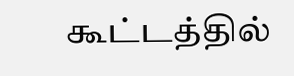கூட்டத்தில்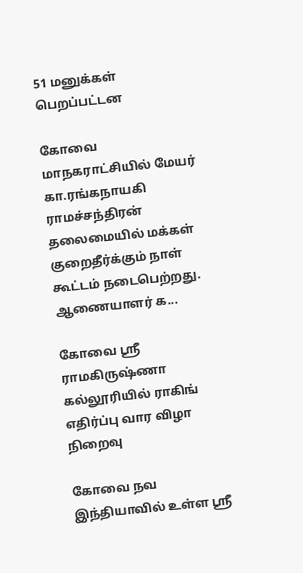51 மனுக்கள் பெறப்பட்டன

கோவை மாநகராட்சியில் மேயர் கா.ரங்கநாயகி ராமச்சந்திரன் தலைமையில் மக்கள் குறைதீர்க்கும் நாள் கூட்டம் நடைபெற்றது. ஆணையாளர் க...

கோவை ஸ்ரீ ராமகிருஷ்ணா கல்லூரியில் ராகிங் எதிர்ப்பு வார விழா நிறைவு

கோவை நவ இந்தியாவில் உள்ள ஸ்ரீ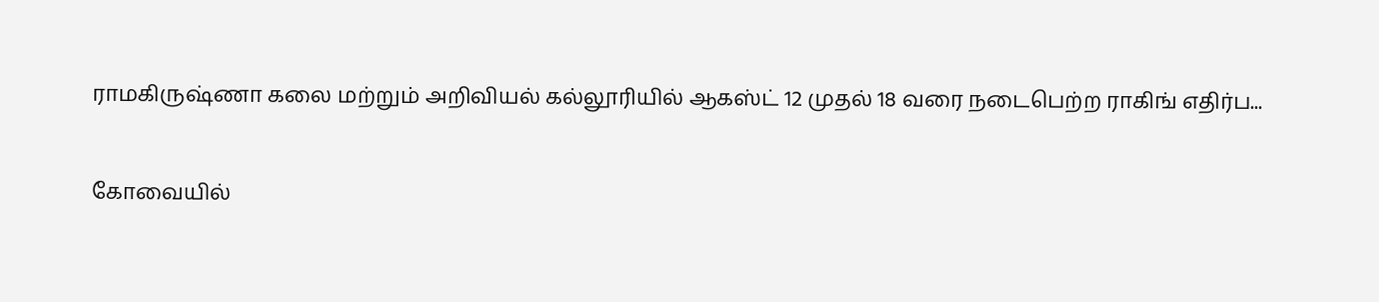ராமகிருஷ்ணா கலை மற்றும் அறிவியல் கல்லூரியில் ஆகஸ்ட் 12 முதல் 18 வரை நடைபெற்ற ராகிங் எதிர்ப...

கோவையில்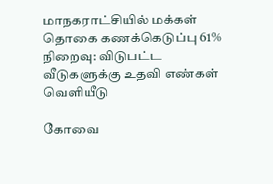மாநகராட்சியில் மக்கள் தொகை கணக்கெடுப்பு 61% நிறைவு: விடுபட்ட வீடுகளுக்கு உதவி எண்கள் வெளியீடு

கோவை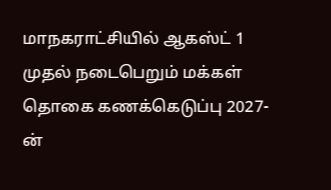மாநகராட்சியில் ஆகஸ்ட் 1 முதல் நடைபெறும் மக்கள் தொகை கணக்கெடுப்பு 2027-ன்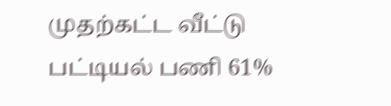முதற்கட்ட வீட்டு பட்டியல் பணி 61%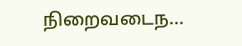நிறைவடைந...